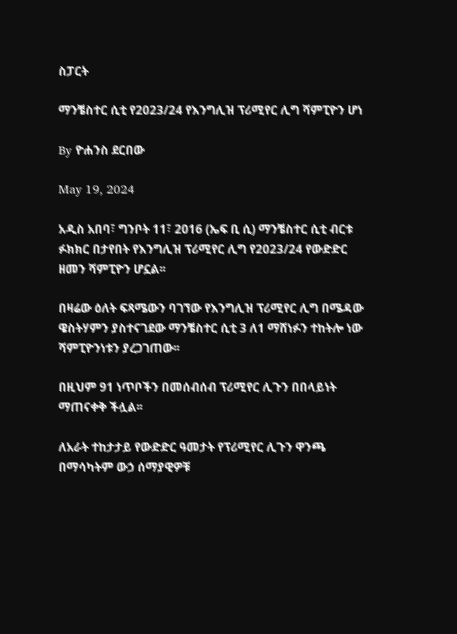ስፓርት

ማንቼስተር ሲቲ የ2023/24 የእንግሊዝ ፕሪሚየር ሊግ ሻምፒዮን ሆነ

By ዮሐንስ ደርበው

May 19, 2024

አዲስ አበባ፣ ግንቦት 11፣ 2016 (ኤፍ ቢ ሲ) ማንቼስተር ሲቲ ብርቱ ፉክክር በታየበት የእንግሊዝ ፕሪሚየር ሊግ የ2023/24 የውድድር ዘመን ሻምፒዮን ሆኗል፡፡

በዛሬው ዕለት ፍጻሜውን ባገኘው የእንግሊዝ ፕሪሚየር ሊግ በሜዳው ዌስትሃምን ያስተናገደው ማንቼስተር ሲቲ 3 ለ1 ማሸነፉን ተከትሎ ነው ሻምፒዮንነቱን ያረጋገጠው፡፡

በዚህም 91 ነጥቦችን በመሰብሰብ ፕሪሚየር ሊጉን በበላይነት ማጠናቀቅ ችሏል፡፡

ለአራት ተከታታይ የውድድር ዓመታት የፕሪሚየር ሊጉን ዋንጫ በማሳካትም ውኃ ሰማያዊዎቹ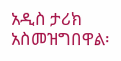አዲስ ታሪክ አስመዝግበዋል፡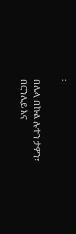፡

በሌላ በኩል ሉተን ታዎን፣ በርንሌይ እና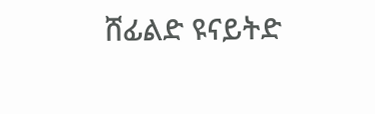ሸፊልድ ዩናይትድ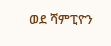ወደ ሻምፒዮን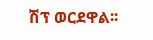ሽፕ ወርደዋል፡፡